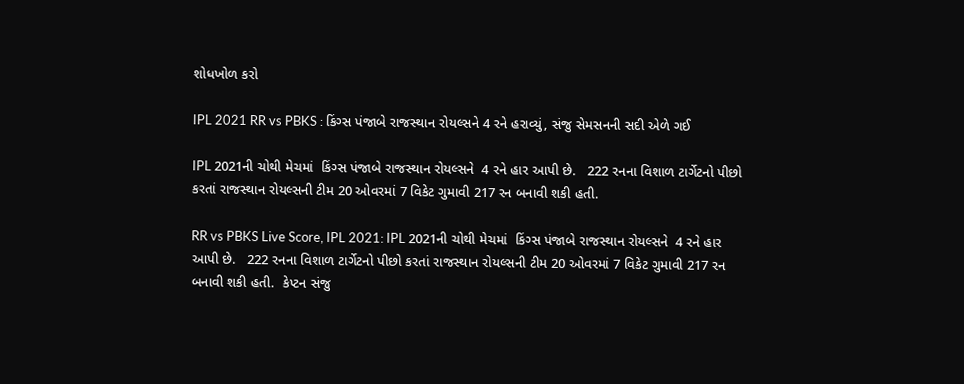શોધખોળ કરો

IPL 2021 RR vs PBKS : કિંગ્સ પંજાબે રાજસ્થાન રોયલ્સને 4 રને હરાવ્યું, સંજુ સેમસનની સદી એળે ગઈ

IPL 2021ની ચોથી મેચમાં  કિંગ્સ પંજાબે રાજસ્થાન રોયલ્સને  4 રને હાર આપી છે.   222 રનના વિશાળ ટાર્ગેટનો પીછો કરતાં રાજસ્થાન રોયલ્સની ટીમ 20 ઓવરમાં 7 વિકેટ ગુમાવી 217 રન બનાવી શકી હતી.

RR vs PBKS Live Score, IPL 2021: IPL 2021ની ચોથી મેચમાં  કિંગ્સ પંજાબે રાજસ્થાન રોયલ્સને  4 રને હાર આપી છે.   222 રનના વિશાળ ટાર્ગેટનો પીછો કરતાં રાજસ્થાન રોયલ્સની ટીમ 20 ઓવરમાં 7 વિકેટ ગુમાવી 217 રન બનાવી શકી હતી.  કેપ્ટન સંજુ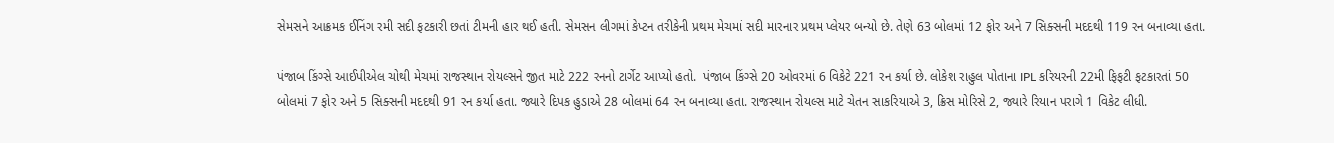સેમસને આક્રમક ઈનિંગ રમી સદી ફટકારી છતાં ટીમની હાર થઈ હતી. સેમસન લીગમાં કેપ્ટન તરીકેની પ્રથમ મેચમાં સદી મારનાર પ્રથમ પ્લેયર બન્યો છે. તેણે 63 બોલમાં 12 ફોર અને 7 સિક્સની મદદથી 119 રન બનાવ્યા હતા.

પંજાબ કિંગ્સે આઈપીએલ ચોથી મેચમાં રાજસ્થાન રોયલ્સને જીત માટે 222 રનનો ટાર્ગેટ આપ્યો હતો.  પંજાબ કિંગ્સે 20 ઓવરમાં 6 વિકેટે 221 રન કર્યા છે. લોકેશ રાહુલ પોતાના IPL કરિયરની 22મી ફિફટી ફટકારતાં 50 બોલમાં 7 ફોર અને 5 સિક્સની મદદથી 91 રન કર્યા હતા. જ્યારે દિપક હુડાએ 28 બોલમાં 64 રન બનાવ્યા હતા. રાજસ્થાન રોયલ્સ માટે ચેતન સાકરિયાએ 3, ક્રિસ મોરિસે 2, જ્યારે રિયાન પરાગે 1 વિકેટ લીધી.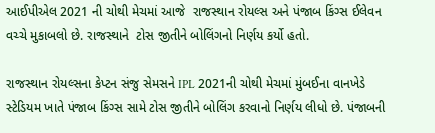આઈપીએલ 2021 ની ચોથી મેચમાં આજે  રાજસ્થાન રોયલ્સ અને પંજાબ કિંગ્સ ઈલેવન વચ્ચે મુકાબલો છે. રાજસ્થાને  ટોસ જીતીને બોલિંગનો નિર્ણય કર્યો હતો.

રાજસ્થાન રોયલ્સના કેપ્ટન સંજુ સેમસને IPL 2021ની ચોથી મેચમાં મુંબઈના વાનખેડે સ્ટેડિયમ ખાતે પંજાબ કિંગ્સ સામે ટોસ જીતીને બોલિંગ કરવાનો નિર્ણય લીધો છે. પંજાબની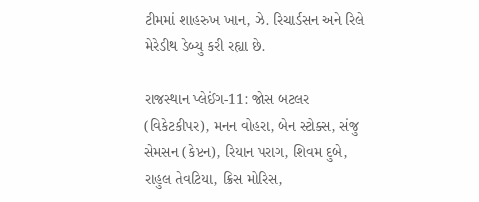ટીમમાં શાહરુખ ખાન, ઝે. રિચાર્ડસન અને રિલે મેરેડીથ ડેબ્યુ કરી રહ્યા છે.

રાજસ્થાન પ્લેઈંગ-11: જોસ બટલર (વિકેટકીપર), મનન વોહરા, બેન સ્ટોક્સ, સંજુ સેમસન (કેપ્ટન), રિયાન પરાગ, શિવમ દુબે, રાહુલ તેવટિયા, ક્રિસ મોરિસ,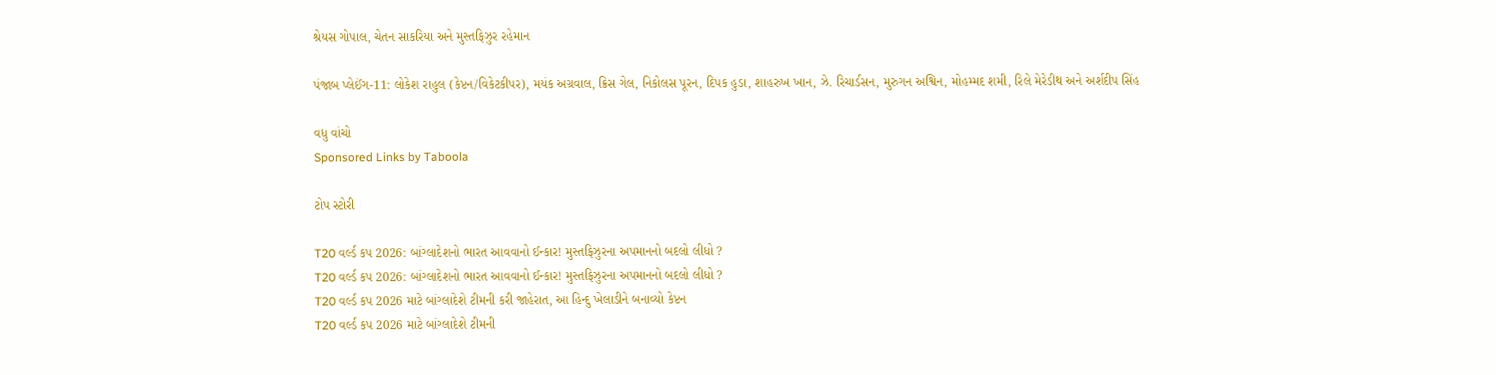શ્રેયસ ગોપાલ, ચેતન સાકરિયા અને મુસ્તફિઝુર રહેમાન

પંજાબ પ્લેઈંગ-11: લોકેશ રાહુલ (કેપ્ટન/વિકેટકીપર), મયંક અગ્રવાલ, ક્રિસ ગેલ, નિકોલસ પૂરન, દિપક હુડા, શાહરુખ ખાન, ઝે. રિચાર્ડસન, મુરુગન અશ્વિન, મોહમ્મદ શમી, રિલે મેરેડીથ અને અર્શદીપ સિંહ

વધુ વાંચો
Sponsored Links by Taboola

ટોપ સ્ટોરી

T20 વર્લ્ડ કપ 2026: બાંગ્લાદેશનો ભારત આવવાનો ઈન્કાર! મુસ્તફિઝુરના અપમાનનો બદલો લીધો ?
T20 વર્લ્ડ કપ 2026: બાંગ્લાદેશનો ભારત આવવાનો ઈન્કાર! મુસ્તફિઝુરના અપમાનનો બદલો લીધો ?
T20 વર્લ્ડ કપ 2026 માટે બાંગ્લાદેશે ટીમની કરી જાહેરાત, આ હિન્દુ ખેલાડીને બનાવ્યો કેપ્ટન
T20 વર્લ્ડ કપ 2026 માટે બાંગ્લાદેશે ટીમની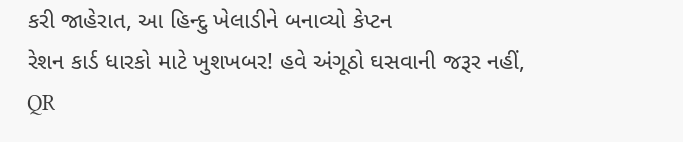કરી જાહેરાત, આ હિન્દુ ખેલાડીને બનાવ્યો કેપ્ટન
રેશન કાર્ડ ધારકો માટે ખુશખબર! હવે અંગૂઠો ઘસવાની જરૂર નહીં, QR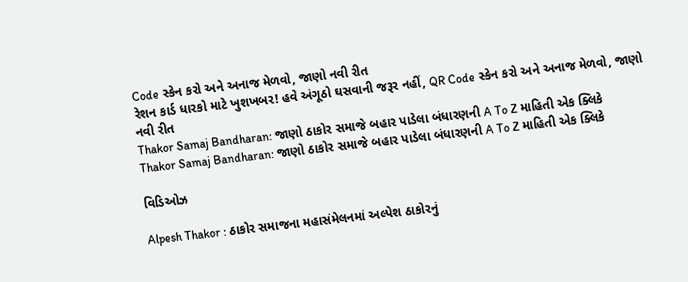Code સ્કેન કરો અને અનાજ મેળવો, જાણો નવી રીત
રેશન કાર્ડ ધારકો માટે ખુશખબર! હવે અંગૂઠો ઘસવાની જરૂર નહીં, QR Code સ્કેન કરો અને અનાજ મેળવો, જાણો નવી રીત
Thakor Samaj Bandharan: જાણો ઠાકોર સમાજે બહાર પાડેલા બંધારણની A To Z માહિતી એક ક્લિકે
Thakor Samaj Bandharan: જાણો ઠાકોર સમાજે બહાર પાડેલા બંધારણની A To Z માહિતી એક ક્લિકે

વિડિઓઝ

Alpesh Thakor : ઠાકોર સમાજના મહાસંમેલનમાં અલ્પેશ ઠાકોરનું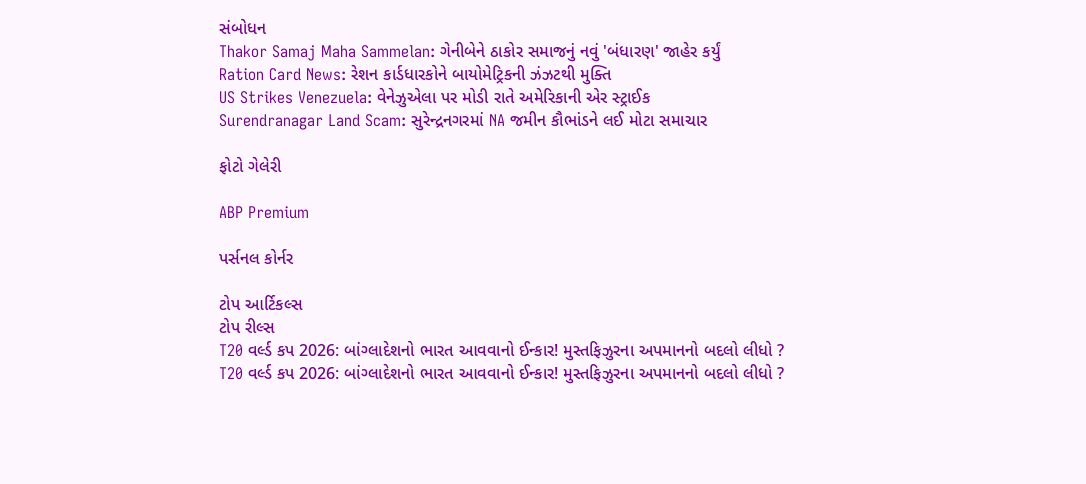સંબોધન
Thakor Samaj Maha Sammelan: ગેનીબેને ઠાકોર સમાજનું નવું 'બંધારણ' જાહેર કર્યું
Ration Card News: રેશન કાર્ડધારકોને બાયોમેટ્રિકની ઝંઝટથી મુક્તિ
US Strikes Venezuela: વેનેઝુએલા પર મોડી રાતે અમેરિકાની એર સ્ટ્રાઈક
Surendranagar Land Scam: સુરેન્દ્રનગરમાં NA જમીન કૌભાંડને લઈ મોટા સમાચાર

ફોટો ગેલેરી

ABP Premium

પર્સનલ કોર્નર

ટોપ આર્ટિકલ્સ
ટોપ રીલ્સ
T20 વર્લ્ડ કપ 2026: બાંગ્લાદેશનો ભારત આવવાનો ઈન્કાર! મુસ્તફિઝુરના અપમાનનો બદલો લીધો ?
T20 વર્લ્ડ કપ 2026: બાંગ્લાદેશનો ભારત આવવાનો ઈન્કાર! મુસ્તફિઝુરના અપમાનનો બદલો લીધો ?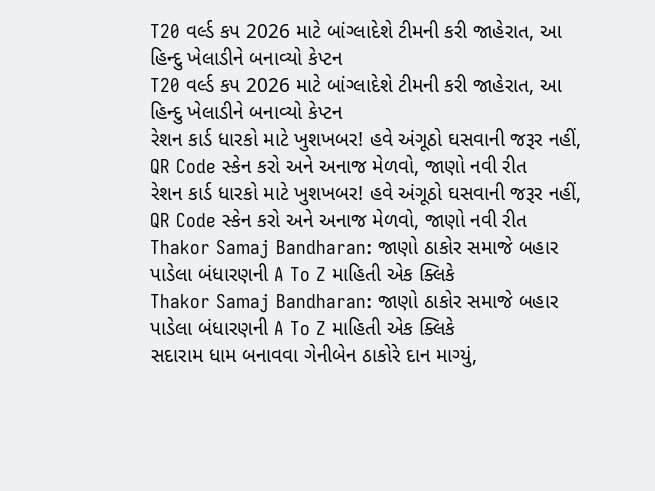T20 વર્લ્ડ કપ 2026 માટે બાંગ્લાદેશે ટીમની કરી જાહેરાત, આ હિન્દુ ખેલાડીને બનાવ્યો કેપ્ટન
T20 વર્લ્ડ કપ 2026 માટે બાંગ્લાદેશે ટીમની કરી જાહેરાત, આ હિન્દુ ખેલાડીને બનાવ્યો કેપ્ટન
રેશન કાર્ડ ધારકો માટે ખુશખબર! હવે અંગૂઠો ઘસવાની જરૂર નહીં, QR Code સ્કેન કરો અને અનાજ મેળવો, જાણો નવી રીત
રેશન કાર્ડ ધારકો માટે ખુશખબર! હવે અંગૂઠો ઘસવાની જરૂર નહીં, QR Code સ્કેન કરો અને અનાજ મેળવો, જાણો નવી રીત
Thakor Samaj Bandharan: જાણો ઠાકોર સમાજે બહાર પાડેલા બંધારણની A To Z માહિતી એક ક્લિકે
Thakor Samaj Bandharan: જાણો ઠાકોર સમાજે બહાર પાડેલા બંધારણની A To Z માહિતી એક ક્લિકે
સદારામ ધામ બનાવવા ગેનીબેન ઠાકોરે દાન માગ્યું,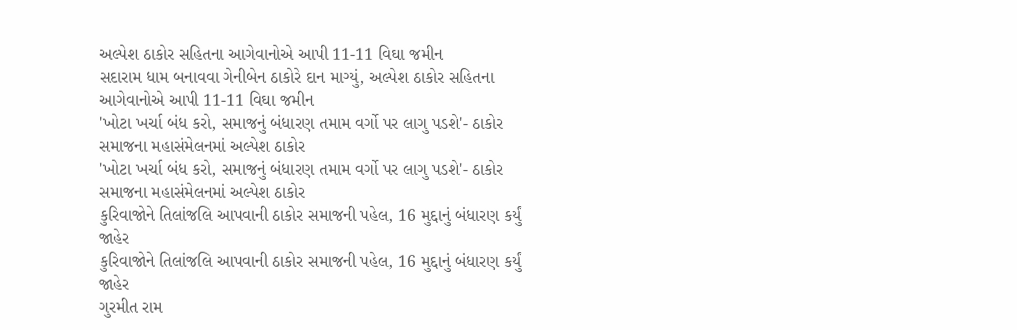અલ્પેશ ઠાકોર સહિતના આગેવાનોએ આપી 11-11 વિઘા જમીન
સદારામ ધામ બનાવવા ગેનીબેન ઠાકોરે દાન માગ્યું, અલ્પેશ ઠાકોર સહિતના આગેવાનોએ આપી 11-11 વિઘા જમીન
'ખોટા ખર્ચા બંધ કરો, સમાજનું બંધારણ તમામ વર્ગો પર લાગુ પડશે'- ઠાકોર સમાજના મહાસંમેલનમાં અલ્પેશ ઠાકોર
'ખોટા ખર્ચા બંધ કરો, સમાજનું બંધારણ તમામ વર્ગો પર લાગુ પડશે'- ઠાકોર સમાજના મહાસંમેલનમાં અલ્પેશ ઠાકોર
કુરિવાજોને તિલાંજલિ આપવાની ઠાકોર સમાજની પહેલ, 16 મુદ્દાનું બંધારણ કર્યું જાહેર
કુરિવાજોને તિલાંજલિ આપવાની ઠાકોર સમાજની પહેલ, 16 મુદ્દાનું બંધારણ કર્યું જાહેર
ગુરમીત રામ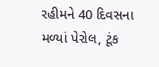રહીમને 40 દિવસના મળ્યાં પેરોલ, ટૂંક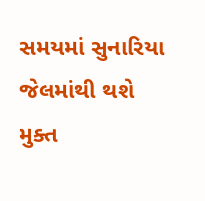સમયમાં સુનારિયા જેલમાંથી થશે મુક્ત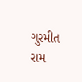ગુરમીત રામ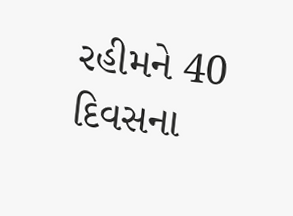રહીમને 40 દિવસના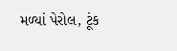મળ્યાં પેરોલ, ટૂંક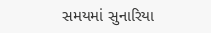સમયમાં સુનારિયા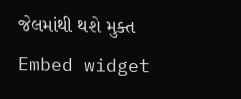જેલમાંથી થશે મુક્ત
Embed widget